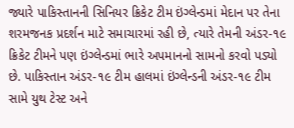જ્યારે પાકિસ્તાનની સિનિયર ક્રિકેટ ટીમ ઇંગ્લેન્ડમાં મેદાન પર તેના શરમજનક પ્રદર્શન માટે સમાચારમાં રહી છે, ત્યારે તેમની અંડર-૧૯ ક્રિકેટ ટીમને પણ ઇંગ્લેન્ડમાં ભારે અપમાનનો સામનો કરવો પડ્યો છે. પાકિસ્તાન અંડર-૧૯ ટીમ હાલમાં ઇંગ્લેન્ડની અંડર-૧૯ ટીમ સામે યુથ ટેસ્ટ અને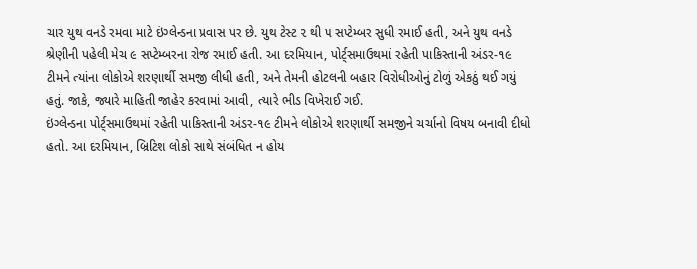ચાર યુથ વનડે રમવા માટે ઇંગ્લેન્ડના પ્રવાસ પર છે. યુથ ટેસ્ટ ૨ થી ૫ સપ્ટેમ્બર સુધી રમાઈ હતી, અને યુથ વનડે શ્રેણીની પહેલી મેચ ૯ સપ્ટેમ્બરના રોજ રમાઈ હતી. આ દરમિયાન, પોર્ટ્‌સમાઉથમાં રહેતી પાકિસ્તાની અંડર-૧૯ ટીમને ત્યાંના લોકોએ શરણાર્થી સમજી લીધી હતી, અને તેમની હોટલની બહાર વિરોધીઓનું ટોળું એકઠું થઈ ગયું હતું. જાકે, જ્યારે માહિતી જાહેર કરવામાં આવી, ત્યારે ભીડ વિખેરાઈ ગઈ.
ઇંગ્લેન્ડના પોર્ટ્‌સમાઉથમાં રહેતી પાકિસ્તાની અંડર-૧૯ ટીમને લોકોએ શરણાર્થી સમજીને ચર્ચાનો વિષય બનાવી દીધો હતો. આ દરમિયાન, બ્રિટિશ લોકો સાથે સંબંધિત ન હોય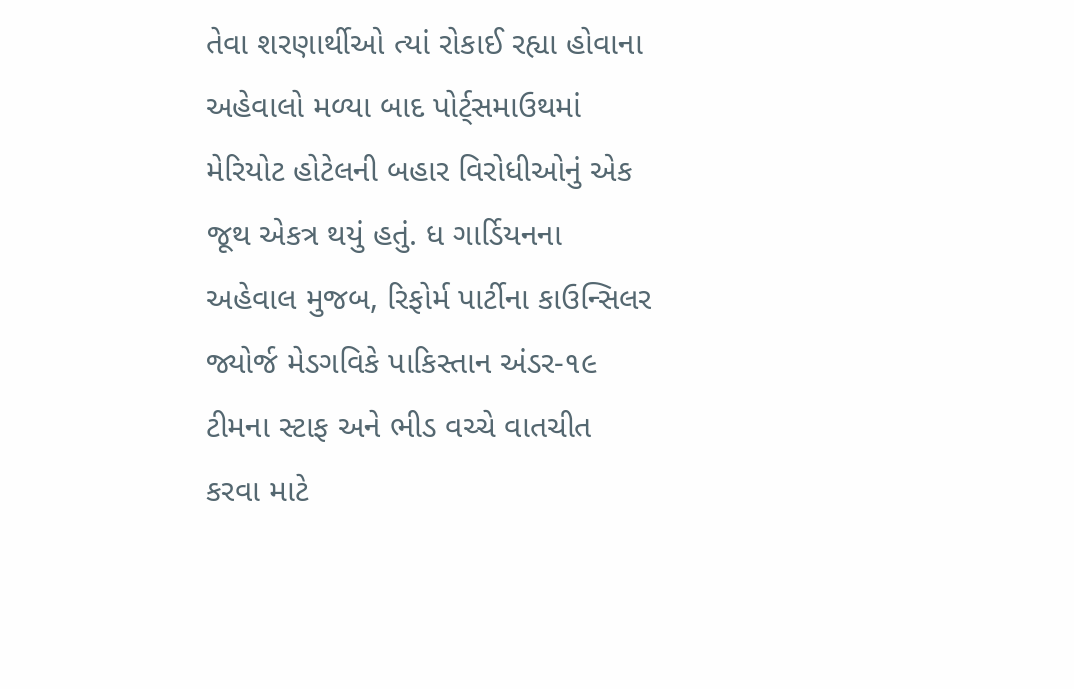તેવા શરણાર્થીઓ ત્યાં રોકાઈ રહ્યા હોવાના અહેવાલો મળ્યા બાદ પોર્ટ્‌સમાઉથમાં મેરિયોટ હોટેલની બહાર વિરોધીઓનું એક જૂથ એકત્ર થયું હતું. ધ ગાર્ડિયનના અહેવાલ મુજબ, રિફોર્મ પાર્ટીના કાઉન્સિલર જ્યોર્જ મેડગવિકે પાકિસ્તાન અંડર-૧૯ ટીમના સ્ટાફ અને ભીડ વચ્ચે વાતચીત કરવા માટે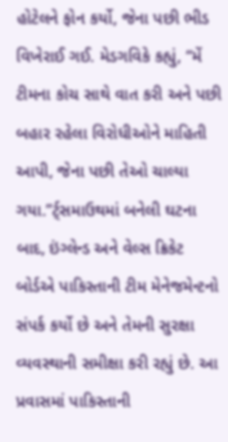હોટેલને ફોન કર્યો, જેના પછી ભીડ વિખેરાઈ ગઈ. મેડગવિકે કહ્યું, “મેં ટીમના કોચ સાથે વાત કરી અને પછી બહાર રહેલા વિરોધીઓને માહિતી આપી, જેના પછી તેઓ ચાલ્યા ગયા.”ર્ટ્‌સમાઉથમાં બનેલી ઘટના બાદ, ઇંગ્લેન્ડ અને વેલ્સ ક્રિકેટ બોર્ડએ પાકિસ્તાની ટીમ મેનેજમેન્ટનો સંપર્ક કર્યો છે અને તેમની સુરક્ષા વ્યવસ્થાની સમીક્ષા કરી રહ્યું છે. આ પ્રવાસમાં પાકિસ્તાની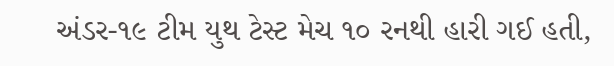અંડર-૧૯ ટીમ યુથ ટેસ્ટ મેચ ૧૦ રનથી હારી ગઈ હતી,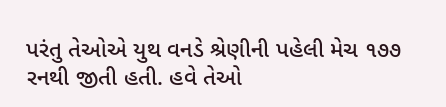પરંતુ તેઓએ યુથ વનડે શ્રેણીની પહેલી મેચ ૧૭૭ રનથી જીતી હતી. હવે તેઓ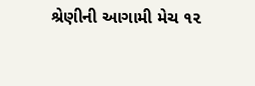શ્રેણીની આગામી મેચ ૧૨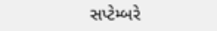સપ્ટેમ્બરે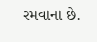રમવાના છે.